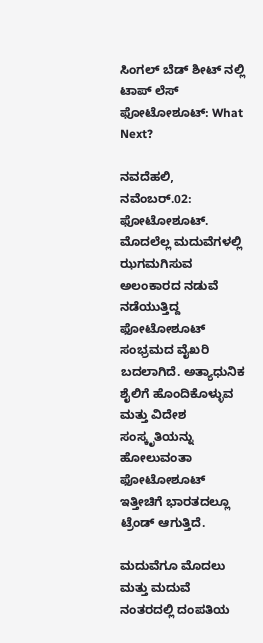ಸಿಂಗಲ್ ಬೆಡ್ ಶೀಟ್ ನಲ್ಲಿ ಟಾಪ್ ಲೆಸ್ ಫೋಟೋಶೂಟ್: What Next?

ನವದೆಹಲಿ, ನವೆಂಬರ್.02: ಫೋಟೋಶೂಟ್. ಮೊದಲೆಲ್ಲ ಮದುವೆಗಳಲ್ಲಿ ಝಗಮಗಿಸುವ ಅಲಂಕಾರದ ನಡುವೆ ನಡೆಯುತ್ತಿದ್ದ ಫೋಟೋಶೂಟ್ ಸಂಭ್ರಮದ ವೈಖರಿ ಬದಲಾಗಿದೆ. ಅತ್ಯಾಧುನಿಕ ಶೈಲಿಗೆ ಹೊಂದಿಕೊಳ್ಳುವ ಮತ್ತು ವಿದೇಶ ಸಂಸ್ಕೃತಿಯನ್ನು ಹೋಲುವಂತಾ ಫೋಟೋಶೂಟ್ ಇತ್ತೀಚಿಗೆ ಭಾರತದಲ್ಲೂ ಟ್ರೆಂಡ್ ಆಗುತ್ತಿದೆ.

ಮದುವೆಗೂ ಮೊದಲು ಮತ್ತು ಮದುವೆ ನಂತರದಲ್ಲಿ ದಂಪತಿಯ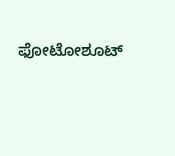ಫೋಟೋಶೂಟ್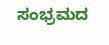ಸಂಭ್ರಮದ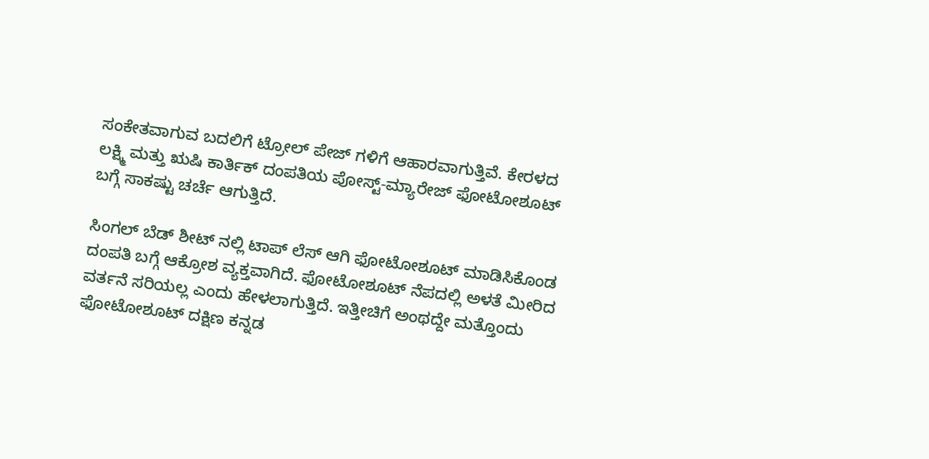ಸಂಕೇತವಾಗುವ ಬದಲಿಗೆ ಟ್ರೋಲ್ ಪೇಜ್ ಗಳಿಗೆ ಆಹಾರವಾಗುತ್ತಿವೆ. ಕೇರಳದ ಲಕ್ಷ್ಮಿ ಮತ್ತು ಋಷಿ ಕಾರ್ತಿಕ್ ದಂಪತಿಯ ಪೋಸ್ಟ್-ಮ್ಯಾರೇಜ್ ಫೋಟೋಶೂಟ್ ಬಗ್ಗೆ ಸಾಕಷ್ಟು ಚರ್ಚೆ ಆಗುತ್ತಿದೆ.

ಸಿಂಗಲ್ ಬೆಡ್ ಶೀಟ್ ನಲ್ಲಿ ಟಾಪ್ ಲೆಸ್ ಆಗಿ ಫೋಟೋಶೂಟ್ ಮಾಡಿಸಿಕೊಂಡ ದಂಪತಿ ಬಗ್ಗೆ ಆಕ್ರೋಶ ವ್ಯಕ್ತವಾಗಿದೆ. ಫೋಟೋಶೂಟ್ ನೆಪದಲ್ಲಿ ಅಳತೆ ಮೀರಿದ ವರ್ತನೆ ಸರಿಯಲ್ಲ ಎಂದು ಹೇಳಲಾಗುತ್ತಿದೆ. ಇತ್ತೀಚಿಗೆ ಅಂಥದ್ದೇ ಮತ್ತೊಂದು ಫೋಟೋಶೂಟ್ ದಕ್ಷಿಣ ಕನ್ನಡ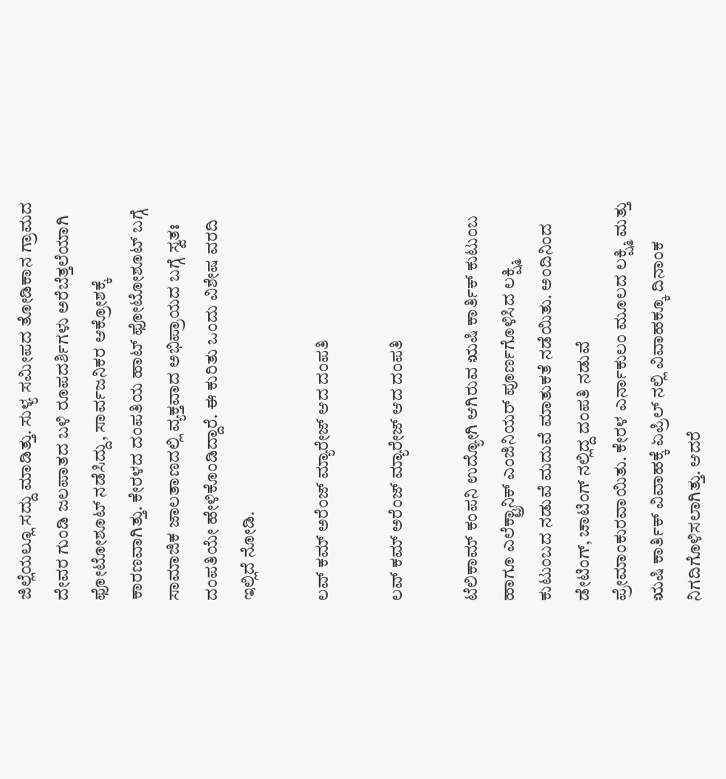ಜಿಲ್ಲೆಯಲ್ಲೂ ಸದ್ದು ಮಾಡಿತ್ತು. ಸುಳ್ಯ ಸಮೀಪದ ತೋಡಿಕಾನ ಗ್ರಾಮದ ದೇವರ ಗುಂಡಿ ಜಲಪಾತದ ಬಳಿ ರೂಪದರ್ಶಿಗಳು ಅರೆಬೆತ್ತಲೆಯಾಗಿ ಫೋಟೋಶೂಟ್ ನಡೆಸಿದ್ದು, ಸಾರ್ವಜನಿಕರ ಆಕ್ರೋಶಕ್ಕೆ ಕಾರಣವಾಗಿತ್ತು. ಕೇರಳದ ದಂಪತಿಯ ಹಾಟ್ ಫೋಟೋಶೂಟ್ ಬಗ್ಗೆ ಸಾಮಾಜಿಕ ಜಾಲತಾಣದಲ್ಲಿ ವ್ಯಕ್ತವಾದ ಅಭಿಪ್ರಾಯದ ಬಗ್ಗೆ ಸ್ವತಃ ದಂಪತಿಯೇ ಹೇಳಿಕೊಂಡಿದ್ದಾರೆ. ಈ ಕುರಿತು ಒಂದು ವಿಶೇಷ ವರದಿ ಇಲ್ಲಿದೆ ನೋಡಿ.

ಲವ್ ಕಮ್ ಅರೆಂಜ್ ಮ್ಯಾರೇಜ್ ಆದ ದಂಪತಿ

ಲವ್ ಕಮ್ ಅರೆಂಜ್ ಮ್ಯಾರೇಜ್ ಆದ ದಂಪತಿ

ಟೆಲಿಕಾಮ್ ಕಂಪನಿ ಉದ್ಯೋಗಿ ಆಗಿರುವ ಋಷಿ ಕಾರ್ತಿಕ್ ಕುಟುಂಬ ಹಾಗೂ ಎಲೆಕ್ಟ್ರಾನಿಕ್ ಎಂಜಿನಿಯರ್ ಪೂರ್ಣಗೊಳಿಸಿದ ಲಕ್ಷ್ಮಿ ಕುಟುಂಬದ ನಡುವೆ ಮದುವೆ ಮಾತುಕತೆ ನಡೆಯಿತು. ಅಂದಿನಿಂದ ಡೇಟಿಂಗ್, ಚಾಟಿಂಗ್ ನಲ್ಲಿದ್ದ ದಂಪತಿ ನಡುವೆ ಪ್ರೇಮಾಂಕುರವಾಯಿತು. ಕೇರಳ ಎರ್ನಾಕುಲಂ ಮೂಲದ ಲಕ್ಷ್ಮಿ ಮತ್ತು ಋಷಿ ಕಾರ್ತಿಕ್ ವಿವಾಹಕ್ಕೆ ಏಪ್ರಿಲ್ ನಲ್ಲಿ ವಿವಾಹಕ್ಕೂ ದಿನಾಂಕ ನಿಗದಿಗೊಳಿಸಲಾಗಿತ್ತು. ಆದರೆ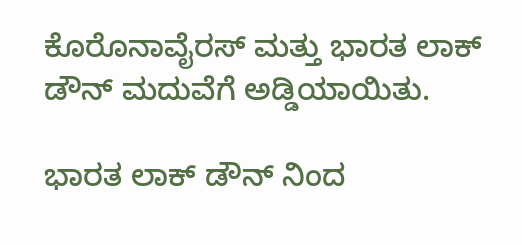ಕೊರೊನಾವೈರಸ್ ಮತ್ತು ಭಾರತ ಲಾಕ್ ಡೌನ್ ಮದುವೆಗೆ ಅಡ್ಡಿಯಾಯಿತು.

ಭಾರತ ಲಾಕ್ ಡೌನ್ ನಿಂದ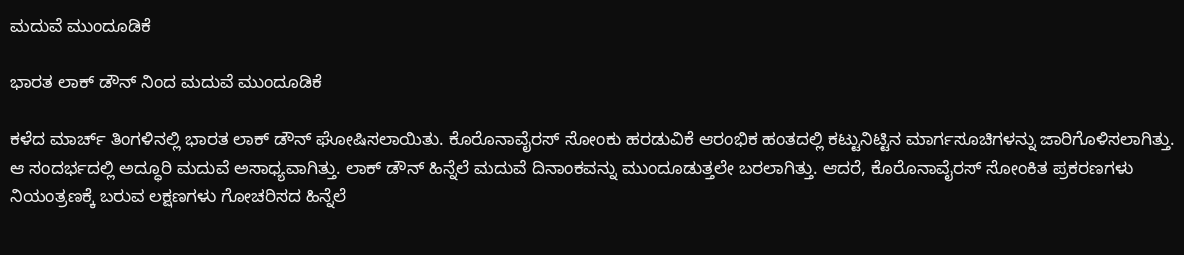ಮದುವೆ ಮುಂದೂಡಿಕೆ

ಭಾರತ ಲಾಕ್ ಡೌನ್ ನಿಂದ ಮದುವೆ ಮುಂದೂಡಿಕೆ

ಕಳೆದ ಮಾರ್ಚ್ ತಿಂಗಳಿನಲ್ಲಿ ಭಾರತ ಲಾಕ್ ಡೌನ್ ಘೋಷಿಸಲಾಯಿತು. ಕೊರೊನಾವೈರಸ್ ಸೋಂಕು ಹರಡುವಿಕೆ ಆರಂಭಿಕ ಹಂತದಲ್ಲಿ ಕಟ್ಟುನಿಟ್ಟಿನ ಮಾರ್ಗಸೂಚಿಗಳನ್ನು ಜಾರಿಗೊಳಿಸಲಾಗಿತ್ತು. ಆ ಸಂದರ್ಭದಲ್ಲಿ ಅದ್ಧೂರಿ ಮದುವೆ ಅಸಾಧ್ಯವಾಗಿತ್ತು. ಲಾಕ್ ಡೌನ್ ಹಿನ್ನೆಲೆ ಮದುವೆ ದಿನಾಂಕವನ್ನು ಮುಂದೂಡುತ್ತಲೇ ಬರಲಾಗಿತ್ತು. ಆದರೆ, ಕೊರೊನಾವೈರಸ್ ಸೋಂಕಿತ ಪ್ರಕರಣಗಳು ನಿಯಂತ್ರಣಕ್ಕೆ ಬರುವ ಲಕ್ಷಣಗಳು ಗೋಚರಿಸದ ಹಿನ್ನೆಲೆ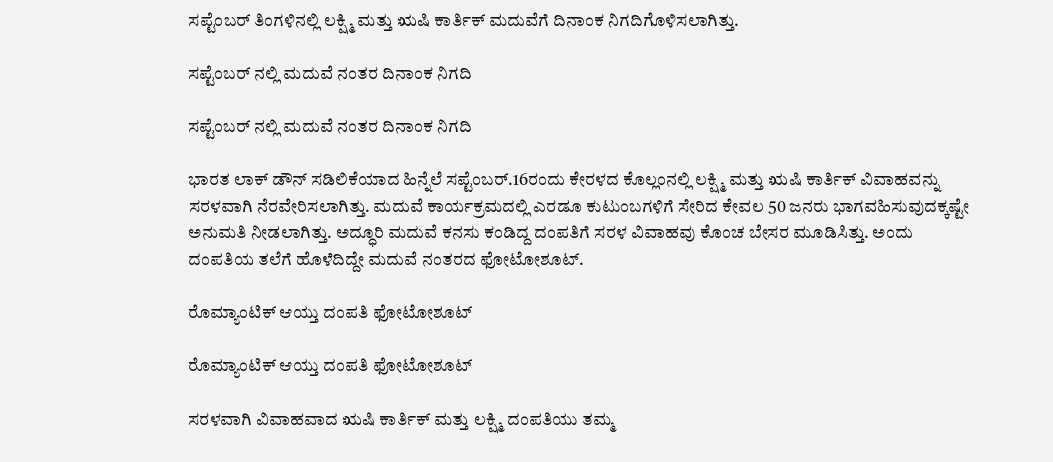ಸಪ್ಟೆಂಬರ್ ತಿಂಗಳಿನಲ್ಲಿ ಲಕ್ಷ್ಮಿ ಮತ್ತು ಋಷಿ ಕಾರ್ತಿಕ್ ಮದುವೆಗೆ ದಿನಾಂಕ ನಿಗದಿಗೊಳಿಸಲಾಗಿತ್ತು.

ಸಪ್ಟೆಂಬರ್ ನಲ್ಲಿ ಮದುವೆ ನಂತರ ದಿನಾಂಕ ನಿಗದಿ

ಸಪ್ಟೆಂಬರ್ ನಲ್ಲಿ ಮದುವೆ ನಂತರ ದಿನಾಂಕ ನಿಗದಿ

ಭಾರತ ಲಾಕ್ ಡೌನ್ ಸಡಿಲಿಕೆಯಾದ ಹಿನ್ನೆಲೆ ಸಪ್ಟೆಂಬರ್.16ರಂದು ಕೇರಳದ ಕೊಲ್ಲಂನಲ್ಲಿ ಲಕ್ಷ್ಮಿ ಮತ್ತು ಋಷಿ ಕಾರ್ತಿಕ್ ವಿವಾಹವನ್ನು ಸರಳವಾಗಿ ನೆರವೇರಿಸಲಾಗಿತ್ತು. ಮದುವೆ ಕಾರ್ಯಕ್ರಮದಲ್ಲಿ ಎರಡೂ ಕುಟುಂಬಗಳಿಗೆ ಸೇರಿದ ಕೇವಲ 50 ಜನರು ಭಾಗವಹಿಸುವುದಕ್ಕಷ್ಟೇ ಅನುಮತಿ ನೀಡಲಾಗಿತ್ತು. ಅದ್ಧೂರಿ ಮದುವೆ ಕನಸು ಕಂಡಿದ್ದ ದಂಪತಿಗೆ ಸರಳ ವಿವಾಹವು ಕೊಂಚ ಬೇಸರ ಮೂಡಿಸಿತ್ತು. ಅಂದು ದಂಪತಿಯ ತಲೆಗೆ ಹೊಳೆದಿದ್ದೇ ಮದುವೆ ನಂತರದ ಫೋಟೋಶೂಟ್.

ರೊಮ್ಯಾಂಟಿಕ್ ಆಯ್ತು ದಂಪತಿ ಫೋಟೋಶೂಟ್

ರೊಮ್ಯಾಂಟಿಕ್ ಆಯ್ತು ದಂಪತಿ ಫೋಟೋಶೂಟ್

ಸರಳವಾಗಿ ವಿವಾಹವಾದ ಋಷಿ ಕಾರ್ತಿಕ್ ಮತ್ತು ಲಕ್ಷ್ಮಿ ದಂಪತಿಯು ತಮ್ಮ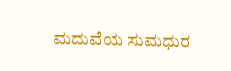ಮದುವೆಯ ಸುಮಧುರ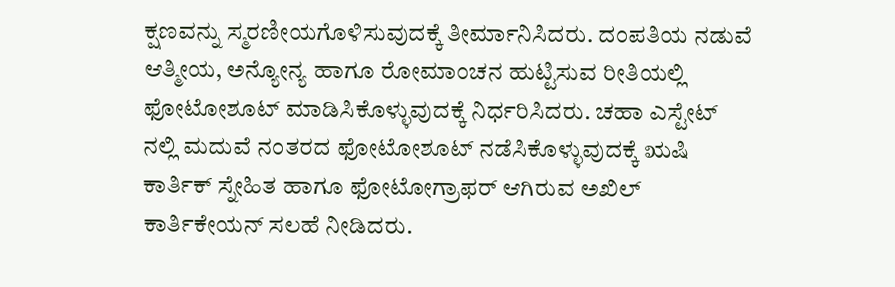ಕ್ಷಣವನ್ನು ಸ್ಮರಣೀಯಗೊಳಿಸುವುದಕ್ಕೆ ತೀರ್ಮಾನಿಸಿದರು. ದಂಪತಿಯ ನಡುವೆ ಆತ್ಮೀಯ, ಅನ್ಯೋನ್ಯ ಹಾಗೂ ರೋಮಾಂಚನ ಹುಟ್ಟಿಸುವ ರೀತಿಯಲ್ಲಿ ಫೋಟೋಶೂಟ್ ಮಾಡಿಸಿಕೊಳ್ಳುವುದಕ್ಕೆ ನಿರ್ಧರಿಸಿದರು. ಚಹಾ ಎಸ್ಟೇಟ್ ನಲ್ಲಿ ಮದುವೆ ನಂತರದ ಫೋಟೋಶೂಟ್ ನಡೆಸಿಕೊಳ್ಳುವುದಕ್ಕೆ ಋಷಿ ಕಾರ್ತಿಕ್ ಸ್ನೇಹಿತ ಹಾಗೂ ಫೋಟೋಗ್ರಾಫರ್ ಆಗಿರುವ ಅಖಿಲ್ ಕಾರ್ತಿಕೇಯನ್ ಸಲಹೆ ನೀಡಿದರು.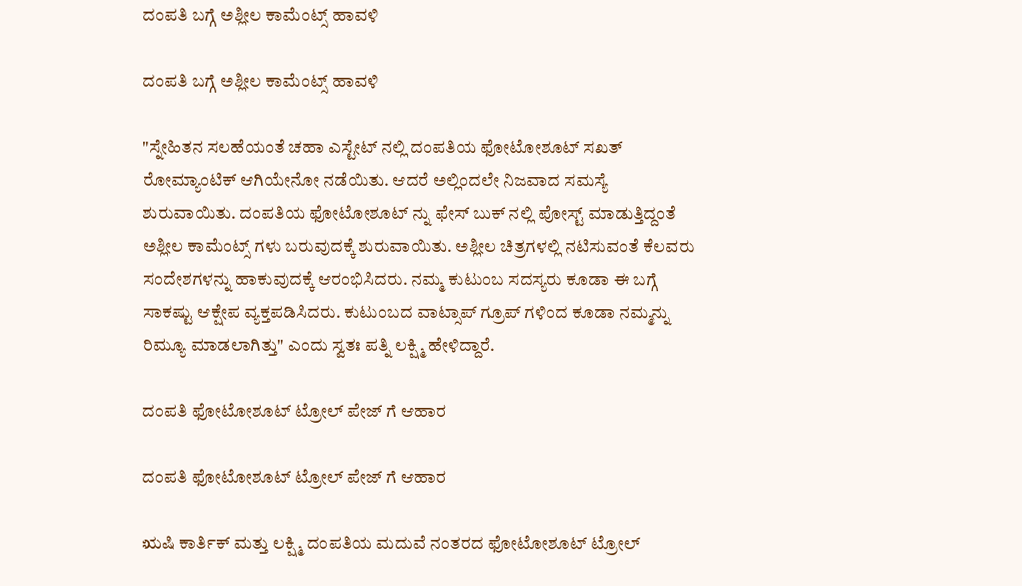ದಂಪತಿ ಬಗ್ಗೆ ಅಶ್ಲೀಲ ಕಾಮೆಂಟ್ಸ್ ಹಾವಳಿ

ದಂಪತಿ ಬಗ್ಗೆ ಅಶ್ಲೀಲ ಕಾಮೆಂಟ್ಸ್ ಹಾವಳಿ

"ಸ್ನೇಹಿತನ ಸಲಹೆಯಂತೆ ಚಹಾ ಎಸ್ಟೇಟ್ ನಲ್ಲಿ ದಂಪತಿಯ ಫೋಟೋಶೂಟ್ ಸಖತ್ ರೋಮ್ಯಾಂಟಿಕ್ ಆಗಿಯೇನೋ ನಡೆಯಿತು. ಆದರೆ ಅಲ್ಲಿಂದಲೇ ನಿಜವಾದ ಸಮಸ್ಯೆ ಶುರುವಾಯಿತು. ದಂಪತಿಯ ಫೋಟೋಶೂಟ್ ನ್ನು ಫೇಸ್ ಬುಕ್ ನಲ್ಲಿ ಪೋಸ್ಟ್ ಮಾಡುತ್ತಿದ್ದಂತೆ ಅಶ್ಲೀಲ ಕಾಮೆಂಟ್ಸ್ ಗಳು ಬರುವುದಕ್ಕೆ ಶುರುವಾಯಿತು. ಅಶ್ಲೀಲ ಚಿತ್ರಗಳಲ್ಲಿ ನಟಿಸುವಂತೆ ಕೆಲವರು ಸಂದೇಶಗಳನ್ನು ಹಾಕುವುದಕ್ಕೆ ಆರಂಭಿಸಿದರು. ನಮ್ಮ ಕುಟುಂಬ ಸದಸ್ಯರು ಕೂಡಾ ಈ ಬಗ್ಗೆ ಸಾಕಷ್ಟು ಆಕ್ಷೇಪ ವ್ಯಕ್ತಪಡಿಸಿದರು. ಕುಟುಂಬದ ವಾಟ್ಸಾಪ್ ಗ್ರೂಪ್ ಗಳಿಂದ ಕೂಡಾ ನಮ್ಮನ್ನು ರಿಮ್ಯೂ ಮಾಡಲಾಗಿತ್ತು" ಎಂದು ಸ್ವತಃ ಪತ್ನಿ ಲಕ್ಷ್ಮಿ ಹೇಳಿದ್ದಾರೆ.

ದಂಪತಿ ಫೋಟೋಶೂಟ್ ಟ್ರೋಲ್ ಪೇಜ್ ಗೆ ಆಹಾರ

ದಂಪತಿ ಫೋಟೋಶೂಟ್ ಟ್ರೋಲ್ ಪೇಜ್ ಗೆ ಆಹಾರ

ಋಷಿ ಕಾರ್ತಿಕ್ ಮತ್ತು ಲಕ್ಷ್ಮಿ ದಂಪತಿಯ ಮದುವೆ ನಂತರದ ಫೋಟೋಶೂಟ್ ಟ್ರೋಲ್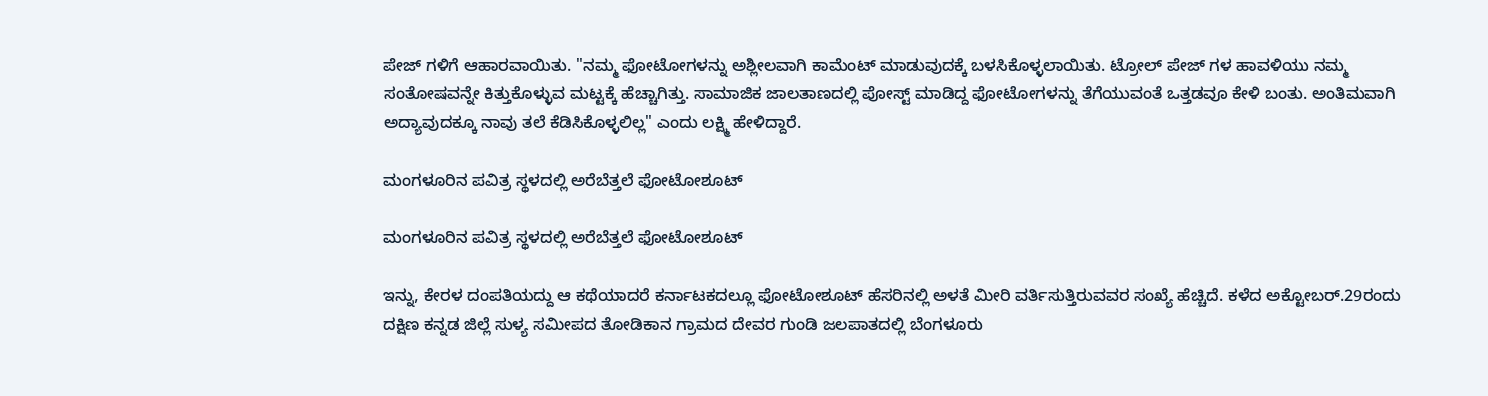ಪೇಜ್ ಗಳಿಗೆ ಆಹಾರವಾಯಿತು. "ನಮ್ಮ ಫೋಟೋಗಳನ್ನು ಅಶ್ಲೀಲವಾಗಿ ಕಾಮೆಂಟ್ ಮಾಡುವುದಕ್ಕೆ ಬಳಸಿಕೊಳ್ಳಲಾಯಿತು. ಟ್ರೋಲ್ ಪೇಜ್ ಗಳ ಹಾವಳಿಯು ನಮ್ಮ ಸಂತೋಷವನ್ನೇ ಕಿತ್ತುಕೊಳ್ಳುವ ಮಟ್ಟಕ್ಕೆ ಹೆಚ್ಚಾಗಿತ್ತು. ಸಾಮಾಜಿಕ ಜಾಲತಾಣದಲ್ಲಿ ಪೋಸ್ಟ್ ಮಾಡಿದ್ದ ಫೋಟೋಗಳನ್ನು ತೆಗೆಯುವಂತೆ ಒತ್ತಡವೂ ಕೇಳಿ ಬಂತು. ಅಂತಿಮವಾಗಿ ಅದ್ಯಾವುದಕ್ಕೂ ನಾವು ತಲೆ ಕೆಡಿಸಿಕೊಳ್ಳಲಿಲ್ಲ" ಎಂದು ಲಕ್ಷ್ಮಿ ಹೇಳಿದ್ದಾರೆ.

ಮಂಗಳೂರಿನ ಪವಿತ್ರ ಸ್ಥಳದಲ್ಲಿ ಅರೆಬೆತ್ತಲೆ ಫೋಟೋಶೂಟ್

ಮಂಗಳೂರಿನ ಪವಿತ್ರ ಸ್ಥಳದಲ್ಲಿ ಅರೆಬೆತ್ತಲೆ ಫೋಟೋಶೂಟ್

ಇನ್ನು, ಕೇರಳ ದಂಪತಿಯದ್ದು ಆ ಕಥೆಯಾದರೆ ಕರ್ನಾಟಕದಲ್ಲೂ ಫೋಟೋಶೂಟ್ ಹೆಸರಿನಲ್ಲಿ ಅಳತೆ ಮೀರಿ ವರ್ತಿಸುತ್ತಿರುವವರ ಸಂಖ್ಯೆ ಹೆಚ್ಚಿದೆ. ಕಳೆದ ಅಕ್ಟೋಬರ್.29ರಂದು ದಕ್ಷಿಣ ಕನ್ನಡ ಜಿಲ್ಲೆ ಸುಳ್ಯ ಸಮೀಪದ ತೋಡಿಕಾನ ಗ್ರಾಮದ ದೇವರ ಗುಂಡಿ ಜಲಪಾತದಲ್ಲಿ ಬೆಂಗಳೂರು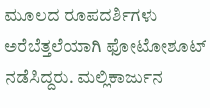ಮೂಲದ ರೂಪದರ್ಶಿಗಳು ಅರೆಬೆತ್ತಲೆಯಾಗಿ ಫೋಟೋಶೂಟ್ ನಡೆಸಿದ್ದರು. ಮಲ್ಲಿಕಾರ್ಜುನ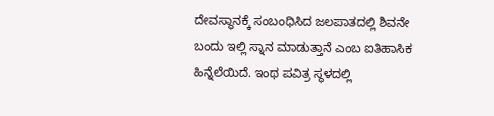ದೇವಸ್ಥಾನಕ್ಕೆ ಸಂಬಂಧಿಸಿದ ಜಲಪಾತದಲ್ಲಿ ಶಿವನೇ ಬಂದು ಇಲ್ಲಿ ಸ್ನಾನ ಮಾಡುತ್ತಾನೆ ಎಂಬ ಐತಿಹಾಸಿಕ ಹಿನ್ನೆಲೆಯಿದೆ. ಇಂಥ ಪವಿತ್ರ ಸ್ಥಳದಲ್ಲಿ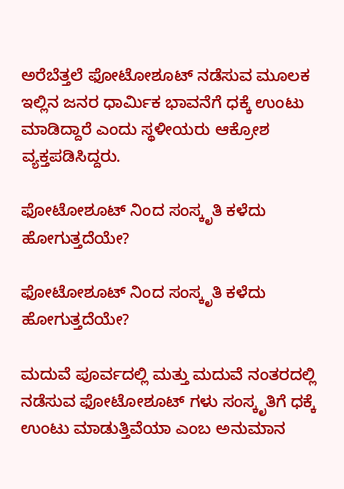ಅರೆಬೆತ್ತಲೆ ಫೋಟೋಶೂಟ್ ನಡೆಸುವ ಮೂಲಕ ಇಲ್ಲಿನ ಜನರ ಧಾರ್ಮಿಕ ಭಾವನೆಗೆ ಧಕ್ಕೆ ಉಂಟು ಮಾಡಿದ್ದಾರೆ ಎಂದು ಸ್ಥಳೀಯರು ಆಕ್ರೋಶ ವ್ಯಕ್ತಪಡಿಸಿದ್ದರು.

ಫೋಟೋಶೂಟ್ ನಿಂದ ಸಂಸ್ಕೃತಿ ಕಳೆದು ಹೋಗುತ್ತದೆಯೇ?

ಫೋಟೋಶೂಟ್ ನಿಂದ ಸಂಸ್ಕೃತಿ ಕಳೆದು ಹೋಗುತ್ತದೆಯೇ?

ಮದುವೆ ಪೂರ್ವದಲ್ಲಿ ಮತ್ತು ಮದುವೆ ನಂತರದಲ್ಲಿ ನಡೆಸುವ ಫೋಟೋಶೂಟ್ ಗಳು ಸಂಸ್ಕೃತಿಗೆ ಧಕ್ಕೆ ಉಂಟು ಮಾಡುತ್ತಿವೆಯಾ ಎಂಬ ಅನುಮಾನ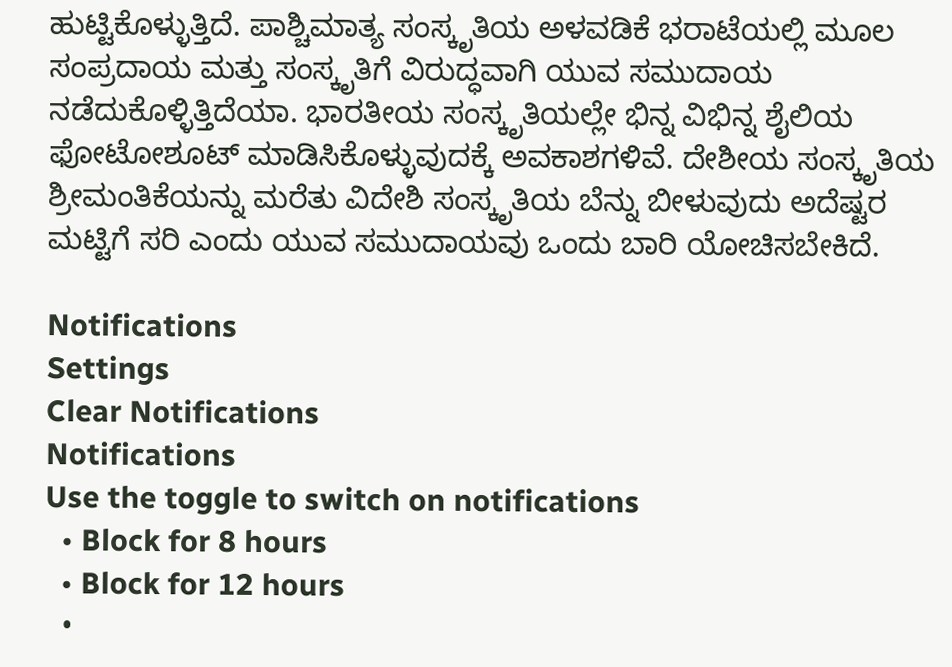ಹುಟ್ಟಿಕೊಳ್ಳುತ್ತಿದೆ. ಪಾಶ್ಚಿಮಾತ್ಯ ಸಂಸ್ಕೃತಿಯ ಅಳವಡಿಕೆ ಭರಾಟೆಯಲ್ಲಿ ಮೂಲ ಸಂಪ್ರದಾಯ ಮತ್ತು ಸಂಸ್ಕೃತಿಗೆ ವಿರುದ್ಧವಾಗಿ ಯುವ ಸಮುದಾಯ ನಡೆದುಕೊಳ್ಳಿತ್ತಿದೆಯಾ. ಭಾರತೀಯ ಸಂಸ್ಕೃತಿಯಲ್ಲೇ ಭಿನ್ನ ವಿಭಿನ್ನ ಶೈಲಿಯ ಫೋಟೋಶೂಟ್ ಮಾಡಿಸಿಕೊಳ್ಳುವುದಕ್ಕೆ ಅವಕಾಶಗಳಿವೆ. ದೇಶೀಯ ಸಂಸ್ಕೃತಿಯ ಶ್ರೀಮಂತಿಕೆಯನ್ನು ಮರೆತು ವಿದೇಶಿ ಸಂಸ್ಕೃತಿಯ ಬೆನ್ನು ಬೀಳುವುದು ಅದೆಷ್ಟರ ಮಟ್ಟಿಗೆ ಸರಿ ಎಂದು ಯುವ ಸಮುದಾಯವು ಒಂದು ಬಾರಿ ಯೋಚಿಸಬೇಕಿದೆ.

Notifications
Settings
Clear Notifications
Notifications
Use the toggle to switch on notifications
  • Block for 8 hours
  • Block for 12 hours
  •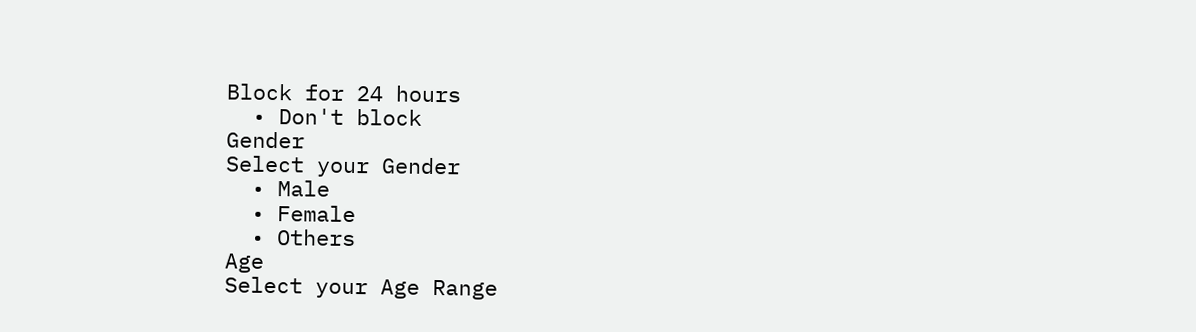Block for 24 hours
  • Don't block
Gender
Select your Gender
  • Male
  • Female
  • Others
Age
Select your Age Range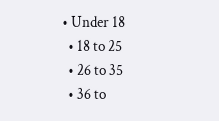• Under 18
  • 18 to 25
  • 26 to 35
  • 36 to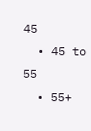45
  • 45 to 55
  • 55+